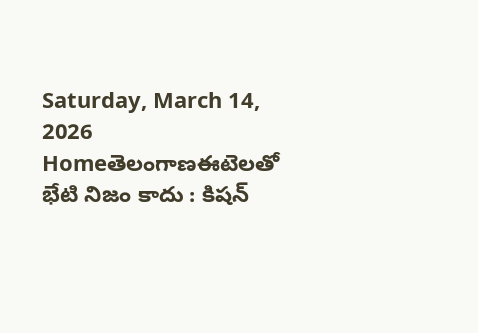Saturday, March 14, 2026
Homeతెలంగాణఈటెలతో భేటి నిజం కాదు : కిషన్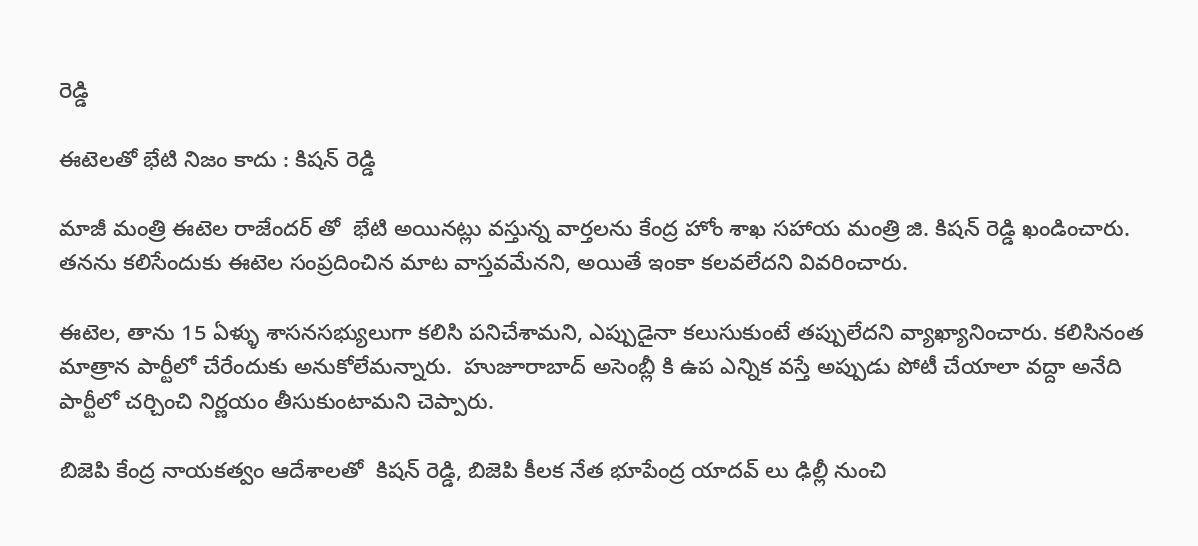రెడ్డి

ఈటెలతో భేటి నిజం కాదు : కిషన్ రెడ్డి

మాజీ మంత్రి ఈటెల రాజేందర్ తో  భేటి అయినట్లు వస్తున్న వార్తలను కేంద్ర హోం శాఖ సహాయ మంత్రి జి. కిషన్ రెడ్డి ఖండించారు.  తనను కలిసేందుకు ఈటెల సంప్రదించిన మాట వాస్తవమేనని, అయితే ఇంకా కలవలేదని వివరించారు.

ఈటెల, తాను 15 ఏళ్ళు శాసనసభ్యులుగా కలిసి పనిచేశామని, ఎప్పుడైనా కలుసుకుంటే తప్పులేదని వ్యాఖ్యానించారు. కలిసినంత మాత్రాన పార్టీలో చేరేందుకు అనుకోలేమన్నారు.  హుజూరాబాద్ అసెంబ్లీ కి ఉప ఎన్నిక వస్తే అప్పుడు పోటీ చేయాలా వద్దా అనేది పార్టీలో చర్చించి నిర్ణయం తీసుకుంటామని చెప్పారు.

బిజెపి కేంద్ర నాయకత్వం ఆదేశాలతో  కిషన్ రెడ్డి, బిజెపి కీలక నేత భూపేంద్ర యాదవ్ లు ఢిల్లీ నుంచి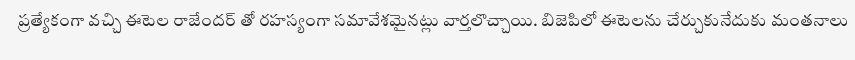ప్రత్యేకంగా వచ్చి ఈటెల రాజేందర్ తో రహస్యంగా సమావేశమైనట్లు వార్తలొచ్చాయి. బిజెపిలో ఈటెలను చేర్చుకునేదుకు మంతనాలు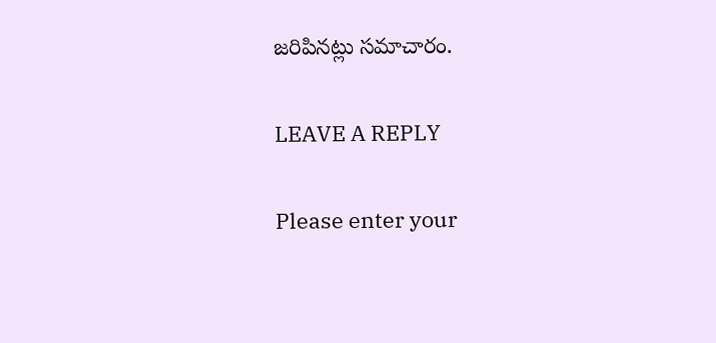జరిపినట్లు సమాచారం.

LEAVE A REPLY

Please enter your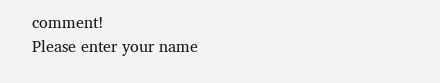comment!
Please enter your name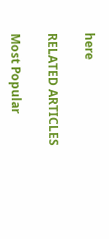here

RELATED ARTICLES

Most Popular